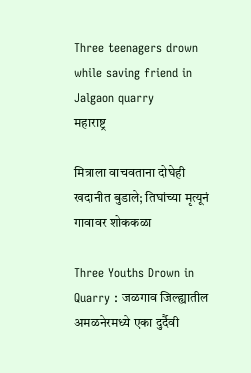Three teenagers drown while saving friend in Jalgaon quarry
महाराष्ट्र

मित्राला वाचवताना दोघेही खदानीत बुडाले; तिघांच्या मृत्यूनं गावावर शोककळा

Three Youths Drown in Quarry : जळगाव जिल्ह्यातील अमळनेरमध्ये एका दुर्दैवी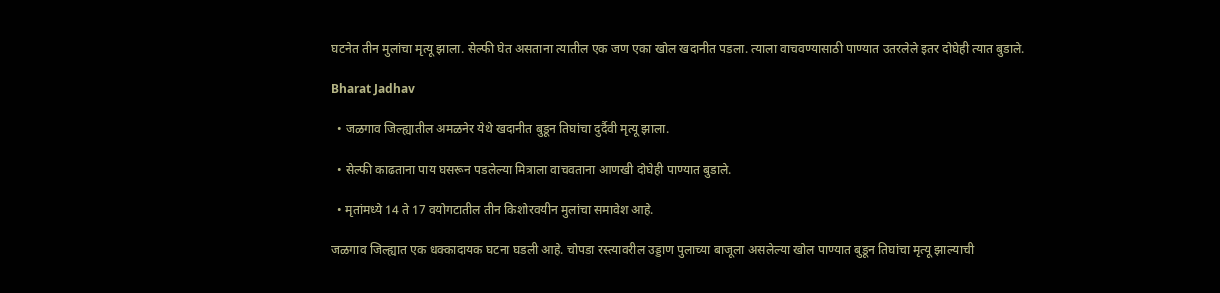घटनेत तीन मुलांचा मृत्यू झाला. सेल्फी घेत असताना त्यातील एक जण एका खोल खदानीत पडला. त्याला वाचवण्यासाठी पाण्यात उतरलेले इतर दोघेही त्यात बुडाले.

Bharat Jadhav

  • जळगाव जिल्ह्यातील अमळनेर येथे खदानीत बुडून तिघांचा दुर्दैवी मृत्यू झाला.

  • सेल्फी काढताना पाय घसरून पडलेल्या मित्राला वाचवताना आणखी दोघेही पाण्यात बुडाले.

  • मृतांमध्ये 14 ते 17 वयोगटातील तीन किशोरवयीन मुलांचा समावेश आहे.

जळगाव जिल्ह्यात एक धक्कादायक घटना घडली आहे. चोपडा रस्त्यावरील उड्डाण पुलाच्या बाजूला असलेल्या खोल पाण्यात बुडून तिघांचा मृत्यू झाल्याची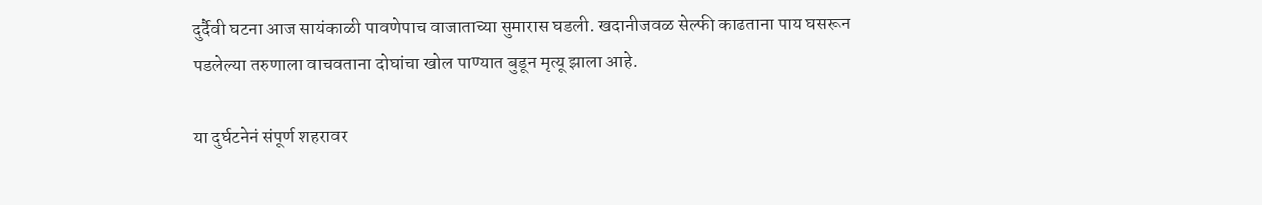दुर्दैवी घटना आज सायंकाळी पावणेपाच वाजाताच्या सुमारास घडली. खदानीजवळ सेल्फी काढताना पाय घसरून पडलेल्या तरुणाला वाचवताना दोघांचा खोल पाण्यात बुडून मृत्यू झाला आहे.

या दुर्घटनेनं संपूर्ण शहरावर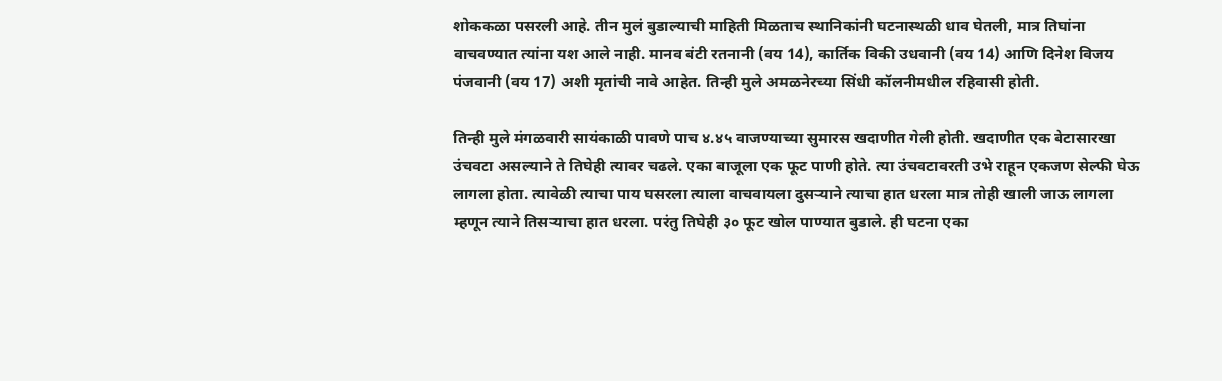शोककळा पसरली आहे. तीन मुलं बुडाल्याची माहिती मिळताच स्थानिकांनी घटनास्थळी धाव घेतली, मात्र तिघांना वाचवण्यात त्यांना यश आले नाही. मानव बंटी रतनानी (वय 14), कार्तिक विकी उधवानी (वय 14) आणि दिनेश विजय पंजवानी (वय 17) अशी मृतांची नावे आहेत. तिन्ही मुले अमळनेरच्या सिंधी कॉलनीमधील रहिवासी होती.

तिन्ही मुले मंगळवारी सायंकाळी पावणे पाच ४.४५ वाजण्याच्या सुमारस खदाणीत गेली होती. खदाणीत एक बेटासारखा उंचवटा असल्याने ते तिघेही त्यावर चढले. एका बाजूला एक फूट पाणी होते. त्या उंचवटावरती उभे राहून एकजण सेल्फी घेऊ लागला होता. त्यावेळी त्याचा पाय घसरला त्याला वाचवायला दुसऱ्याने त्याचा हात धरला मात्र तोही खाली जाऊ लागला म्हणून त्याने तिसऱ्याचा हात धरला. परंतु तिघेही ३० फूट खोल पाण्यात बुडाले. ही घटना एका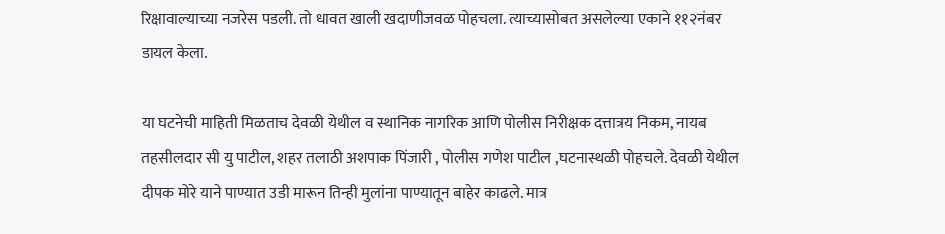रिक्षावाल्याच्या नजरेस पडली. तो धावत खाली खदाणीजवळ पोहचला. त्याच्यासोबत असलेल्या एकाने ११२नंबर डायल केला.

या घटनेची माहिती मिळताच देवळी येथील व स्थानिक नागरिक आणि पोलीस निरीक्षक दत्तात्रय निकम, नायब तहसीलदार सी यु पाटील, शहर तलाठी अशपाक पिंजारी , पोलीस गणेश पाटील ,घटनास्थळी पोहचले. देवळी येथील दीपक मोरे याने पाण्यात उडी मारून तिन्ही मुलांना पाण्यातून बाहेर काढले. मात्र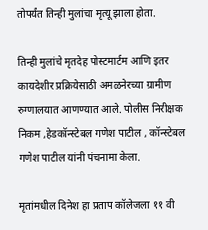तोपर्यंत तिन्ही मुलांचा मृत्यू झाला होता.

तिन्ही मुलांचे मृतदेह पोस्टमार्टम आणि इतर कायदेशीर प्रक्रियेसाठी अमळनेरच्या ग्रामीण रुग्णालयात आणण्यात आले. पोलीस निरीक्षक निकम ,हेडकॉन्स्टेबल गणेश पाटील , कॉन्स्टेबल गणेश पाटील यांनी पंचनामा केला.

मृतांमधील दिनेश हा प्रताप कॉलेजला ११ वी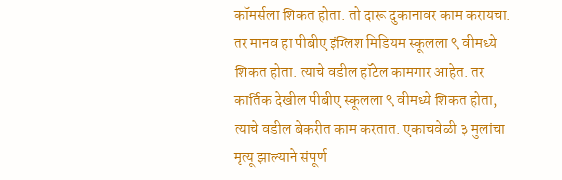कॉमर्सला शिकत होता. तो दारू दुकानावर काम करायचा. तर मानव हा पीबीए इंग्लिश मिडियम स्कूलला ९ वीमध्ये शिकत होता. त्याचे वडील हॉटेल कामगार आहेत. तर कार्तिक देखील पीबीए स्कूलला ९ वीमध्ये शिकत होता, त्याचे वडील बेकरीत काम करतात. एकाचवेळी ३ मुलांचा मृत्यू झाल्याने संपूर्ण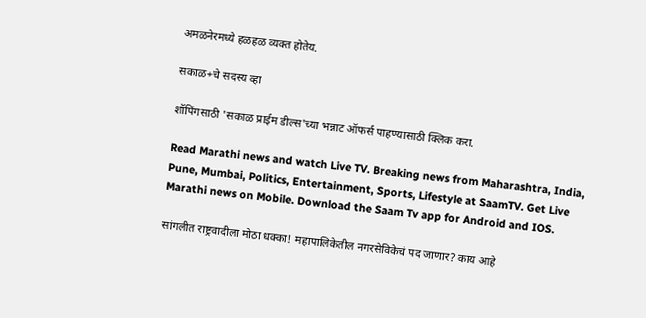अमळनेरमध्ये हळहळ व्यक्त होतेय.

सकाळ+चे सदस्य व्हा

शॉपिंगसाठी 'सकाळ प्राईम डील्स'च्या भन्नाट ऑफर्स पाहण्यासाठी क्लिक करा.

Read Marathi news and watch Live TV. Breaking news from Maharashtra, India, Pune, Mumbai, Politics, Entertainment, Sports, Lifestyle at SaamTV. Get Live Marathi news on Mobile. Download the Saam Tv app for Android and IOS.

सांगलीत राष्ट्रवादीला मोठा धक्का! महापालिकेतील नगरसेविकेचं पद जाणार? काय आहे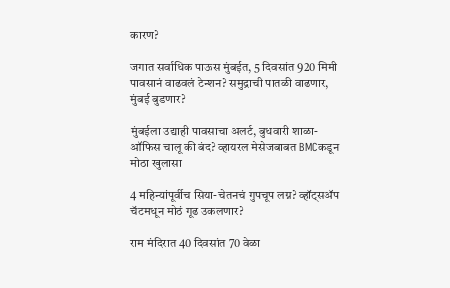कारण?

जगात सर्वाधिक पाऊस मुंबईत, 5 दिवसांत 920 मिमी पावसानं वाढवलं टेन्शन? समुद्राची पातळी वाढणार, मुंबई बुडणार?

मुंबईला उद्याही पावसाचा अलर्ट, बुधवारी शाळा-ऑफिस चालू की बंद? व्हायरल मेसेजबाबत BMCकडून मोठा खुलासा

4 महिन्यांपूर्वीच सिया-चेतनचं गुपचूप लग्न? व्हॉट्सॲप चॅटमधून मोठं गूढ उकलणार?

राम मंदिरात 40 दिवसांत 70 वेळा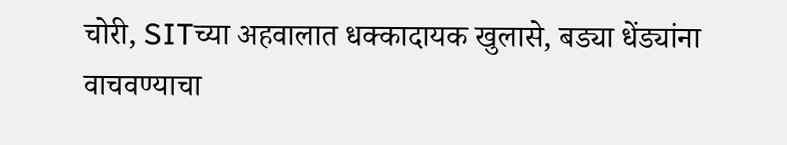चोरी, SITच्या अहवालात धक्कादायक खुलासे, बड्या धेंड्यांना वाचवण्याचा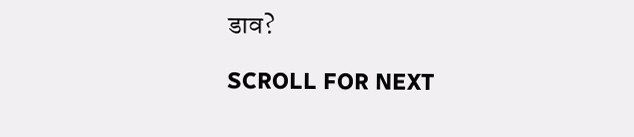डाव?

SCROLL FOR NEXT